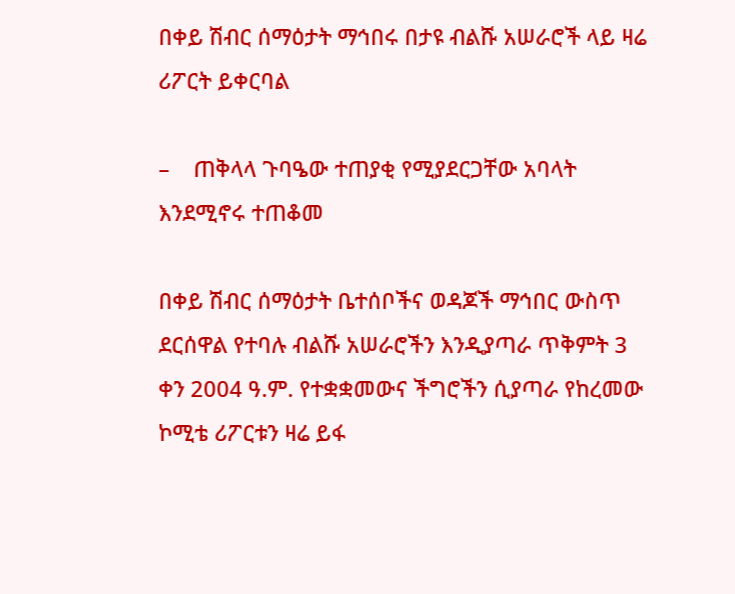በቀይ ሽብር ሰማዕታት ማኅበሩ በታዩ ብልሹ አሠራሮች ላይ ዛሬ ሪፖርት ይቀርባል

–    ጠቅላላ ጉባዔው ተጠያቂ የሚያደርጋቸው አባላት እንደሚኖሩ ተጠቆመ

በቀይ ሽብር ሰማዕታት ቤተሰቦችና ወዳጆች ማኅበር ውስጥ ደርሰዋል የተባሉ ብልሹ አሠራሮችን እንዲያጣራ ጥቅምት 3 ቀን 2004 ዓ.ም. የተቋቋመውና ችግሮችን ሲያጣራ የከረመው ኮሚቴ ሪፖርቱን ዛሬ ይፋ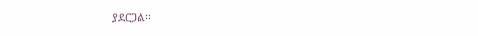ያደርጋል፡፡